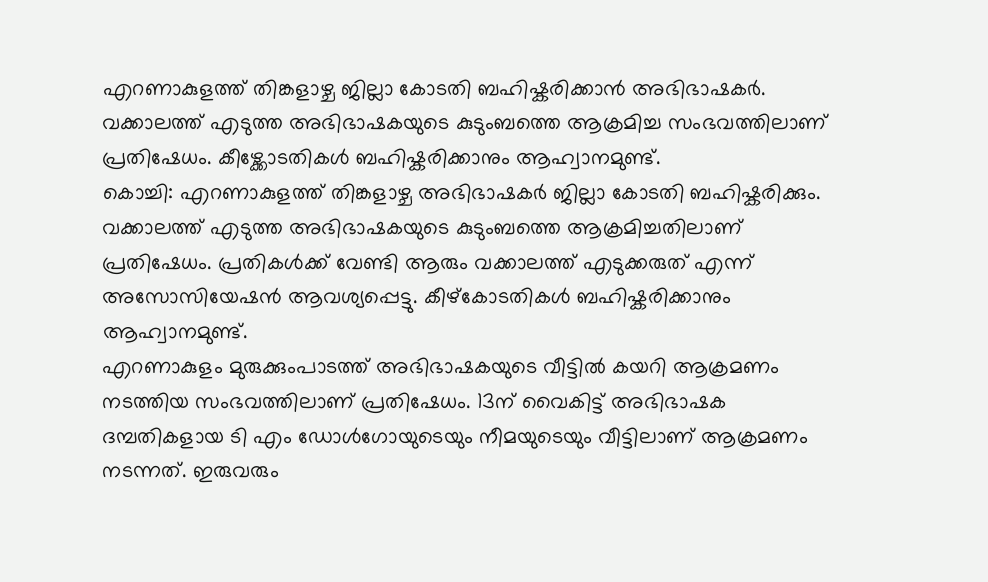എറണാകുളത്ത് തിങ്കളാഴ്ച ജില്ലാ കോടതി ബഹിഷ്കരിക്കാൻ അഭിഭാഷകർ. വക്കാലത്ത് എടുത്ത അഭിഭാഷകയുടെ കുടുംബത്തെ ആക്രമിച്ച സംഭവത്തിലാണ് പ്രതിഷേധം. കീഴ്ക്കോടതികൾ ബഹിഷ്കരിക്കാനും ആഹ്വാനമുണ്ട്.
കൊച്ചി: എറണാകുളത്ത് തിങ്കളാഴ്ച അഭിഭാഷകർ ജില്ലാ കോടതി ബഹിഷ്കരിക്കും. വക്കാലത്ത് എടുത്ത അഭിഭാഷകയുടെ കുടുംബത്തെ ആക്രമിച്ചതിലാണ് പ്രതിഷേധം. പ്രതികൾക്ക് വേണ്ടി ആരും വക്കാലത്ത് എടുക്കരുത് എന്ന് അസോസിയേഷൻ ആവശ്യപ്പെട്ടു. കീഴ്കോടതികൾ ബഹിഷ്കരിക്കാനും ആഹ്വാനമുണ്ട്.
എറണാകുളം മുരുക്കുംപാടത്ത് അഭിഭാഷകയുടെ വീട്ടിൽ കയറി ആക്രമണം നടത്തിയ സംഭവത്തിലാണ് പ്രതിഷേധം. 13ന് വൈകിട്ട് അഭിഭാഷക ദമ്പതികളായ ടി എം ഡോൾഗോയുടെയും നീമയുടെയും വീട്ടിലാണ് ആക്രമണം നടന്നത്. ഇരുവരും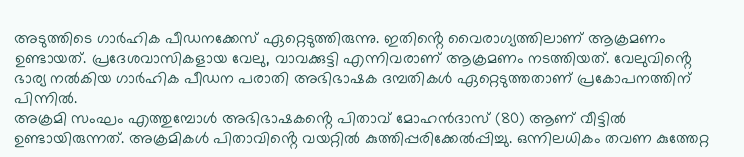അടുത്തിടെ ഗാർഹിക പീഡനക്കേസ് ഏറ്റെടുത്തിരുന്നു. ഇതിൻ്റെ വൈരാഗ്യത്തിലാണ് ആക്രമണം ഉണ്ടായത്. പ്രദേശവാസികളായ വേലു, വാവക്കുട്ടി എന്നിവരാണ് ആക്രമണം നടത്തിയത്. വേലുവിൻ്റെ ഭാര്യ നൽകിയ ഗാർഹിക പീഡന പരാതി അഭിഭാഷക ദമ്പതികൾ ഏറ്റെടുത്തതാണ് പ്രകോപനത്തിന് പിന്നിൽ.
അക്രമി സംഘം എത്തുമ്പോൾ അഭിഭാഷകൻ്റെ പിതാവ് മോഹൻദാസ് (80) ആണ് വീട്ടിൽ ഉണ്ടായിരുന്നത്. അക്രമികൾ പിതാവിൻ്റെ വയറ്റിൽ കുത്തിപ്പരിക്കേൽപ്പിച്ചു. ഒന്നിലധികം തവണ കുത്തേറ്റ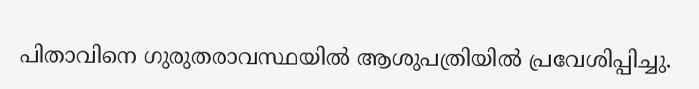പിതാവിനെ ഗുരുതരാവസ്ഥയിൽ ആശുപത്രിയിൽ പ്രവേശിപ്പിച്ചു.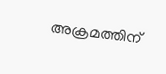അക്രമത്തിന്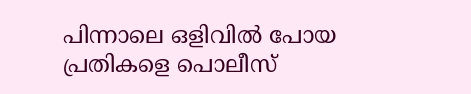പിന്നാലെ ഒളിവിൽ പോയ പ്രതികളെ പൊലീസ്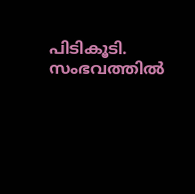പിടികൂടി. സംഭവത്തിൽ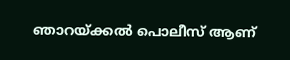ഞാറയ്ക്കൽ പൊലീസ് ആണ്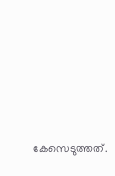കേസെടുത്തത്.